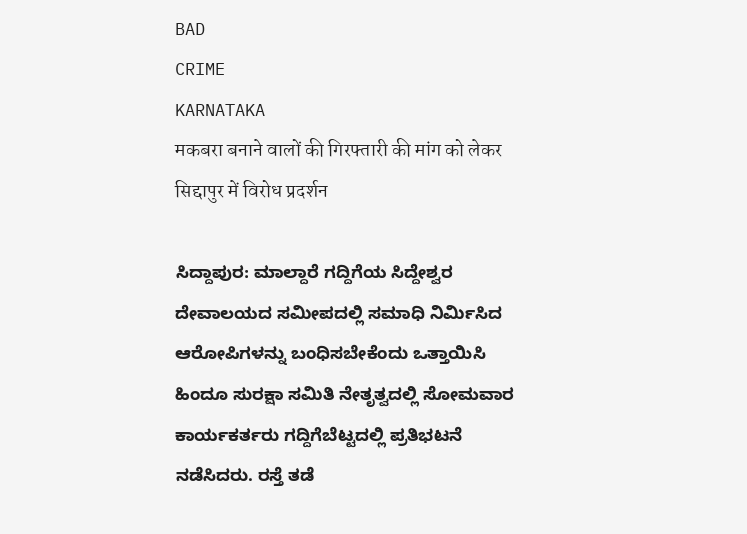BAD
CRIME
KARNATAKA
मकबरा बनाने वालों की गिरफ्तारी की मांग को लेकर सिद्दापुर में विरोध प्रदर्शन

ಸಿದ್ದಾಪುರ: ಮಾಲ್ದಾರೆ ಗದ್ದಿಗೆಯ ಸಿದ್ದೇಶ್ವರ ದೇವಾಲಯದ ಸಮೀಪದಲ್ಲಿ ಸಮಾಧಿ ನಿರ್ಮಿಸಿದ ಆರೋಪಿಗಳನ್ನು ಬಂಧಿಸಬೇಕೆಂದು ಒತ್ತಾಯಿಸಿ ಹಿಂದೂ ಸುರಕ್ಷಾ ಸಮಿತಿ ನೇತೃತ್ವದಲ್ಲಿ ಸೋಮವಾರ ಕಾರ್ಯಕರ್ತರು ಗದ್ದಿಗೆಬೆಟ್ಟದಲ್ಲಿ ಪ್ರತಿಭಟನೆ ನಡೆಸಿದರು. ರಸ್ತೆ ತಡೆ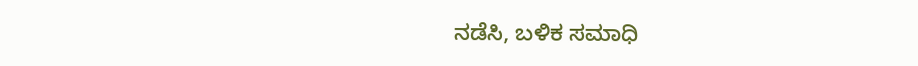ನಡೆಸಿ, ಬಳಿಕ ಸಮಾಧಿ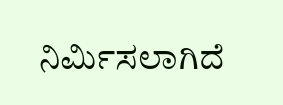ನಿರ್ಮಿಸಲಾಗಿದೆ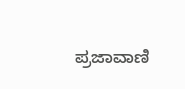ಪ್ರಜಾವಾಣಿ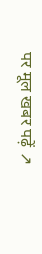पर मूल खबर पढ़ें ↗